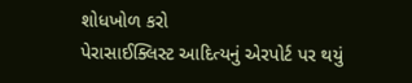શોધખોળ કરો
પેરાસાઈક્લિસ્ટ આદિત્યનું એરપોર્ટ પર થયું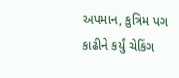અપમાન, કુત્રિમ પગ કાઢીને કર્યું ચેકિંગ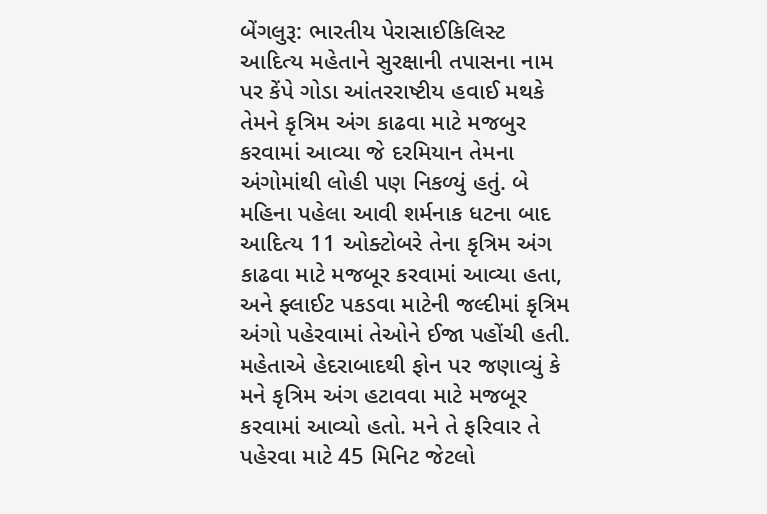બેંગલુરૂ: ભારતીય પેરાસાઈકિલિસ્ટ આદિત્ય મહેતાને સુરક્ષાની તપાસના નામ પર કેંપે ગોડા આંતરરાષ્ટીય હવાઈ મથકે તેમને કૃત્રિમ અંગ કાઢવા માટે મજબુર કરવામાં આવ્યા જે દરમિયાન તેમના અંગોમાંથી લોહી પણ નિકળ્યું હતું. બે મહિના પહેલા આવી શર્મનાક ધટના બાદ આદિત્ય 11 ઓક્ટોબરે તેના કૃત્રિમ અંગ કાઢવા માટે મજબૂર કરવામાં આવ્યા હતા, અને ફ્લાઈટ પકડવા માટેની જલ્દીમાં કૃત્રિમ અંગો પહેરવામાં તેઓને ઈજા પહોંચી હતી. મહેતાએ હેદરાબાદથી ફોન પર જણાવ્યું કે મને કૃત્રિમ અંગ હટાવવા માટે મજબૂર કરવામાં આવ્યો હતો. મને તે ફરિવાર તે પહેરવા માટે 45 મિનિટ જેટલો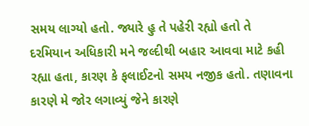સમય લાગ્યો હતો. જ્યારે હુ તે પહેરી રહ્યો હતો તે દરમિયાન અધિકારી મને જલ્દીથી બહાર આવવા માટે કહી રહ્યા હતા, કારણ કે ફલાઈટનો સમય નજીક હતો. તણાવના કારણે મે જોર લગાવ્યું જેને કારણે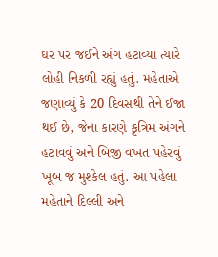ઘર પર જઈને અંગ હટાવ્યા ત્યારે લોહી નિકળી રહ્યું હતું. મહેતાએ જણાવ્યું કે 20 દિવસથી તેને ઈજા થઈ છે, જેના કારણે કૃત્રિમ અંગને હટાવવું અને બિજી વખત પહેરવું ખૂબ જ મુશ્કેલ હતું. આ પહેલા મહેતાને દિલ્લી અને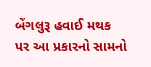બેંગલુરૂ હવાઈ મથક પર આ પ્રકારનો સામનો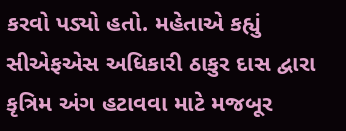કરવો પડ્યો હતો. મહેતાએ કહ્યું સીએફએસ અધિકારી ઠાકુર દાસ દ્વારા કૃત્રિમ અંગ હટાવવા માટે મજબૂર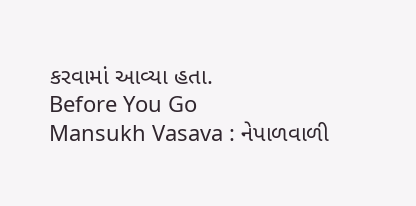કરવામાં આવ્યા હતા.
Before You Go
Mansukh Vasava : નેપાળવાળી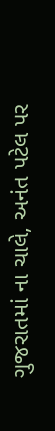ગુજરાતમાં ના ચાલે, અનંત પટેલ પર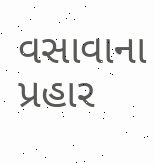વસાવાના પ્રહાર